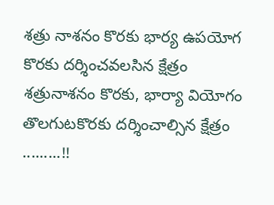శత్రు నాశనం కొరకు భార్య ఉపయోగ కొరకు దర్శించవలసిన క్షేత్రం
శత్రునాశనం కొరకు, భార్యా వియోగం తొలగుటకొరకు దర్శించాల్సిన క్షేత్రం .........!!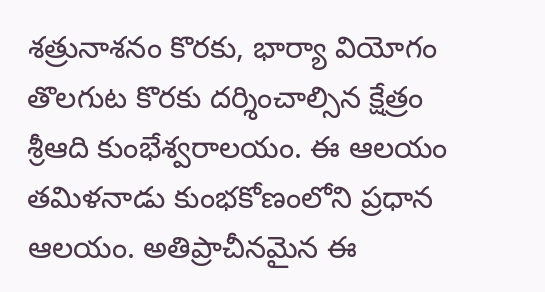శత్రునాశనం కొరకు, భార్యా వియోగం తొలగుట కొరకు దర్శించాల్సిన క్షేత్రం శ్రీఆది కుంభేశ్వరాలయం. ఈ ఆలయం తమిళనాడు కుంభకోణంలోని ప్రధాన ఆలయం. అతిప్రాచీనమైన ఈ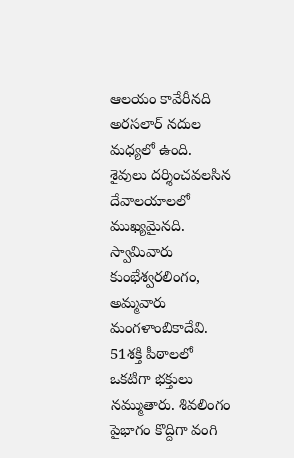ఆలయం కావేరీనది అరసలార్ నదుల మధ్యలో ఉంది. శైవులు దర్శించవలసిన దేవాలయాలలో ముఖ్యమైనది. స్వామివారు కుంభేశ్వరలింగం, అమ్మవారు మంగళాంబికాదేవి. 51శక్తి పీఠాలలో ఒకటిగా భక్తులు నమ్ముతారు. శివలింగం పైభాగం కొద్దిగా వంగి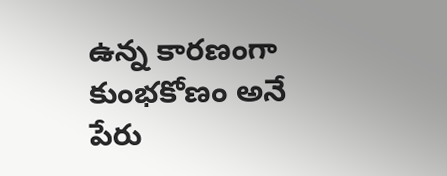ఉన్న కారణంగా కుంభకోణం అనే పేరు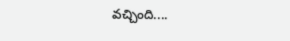వచ్చింది....